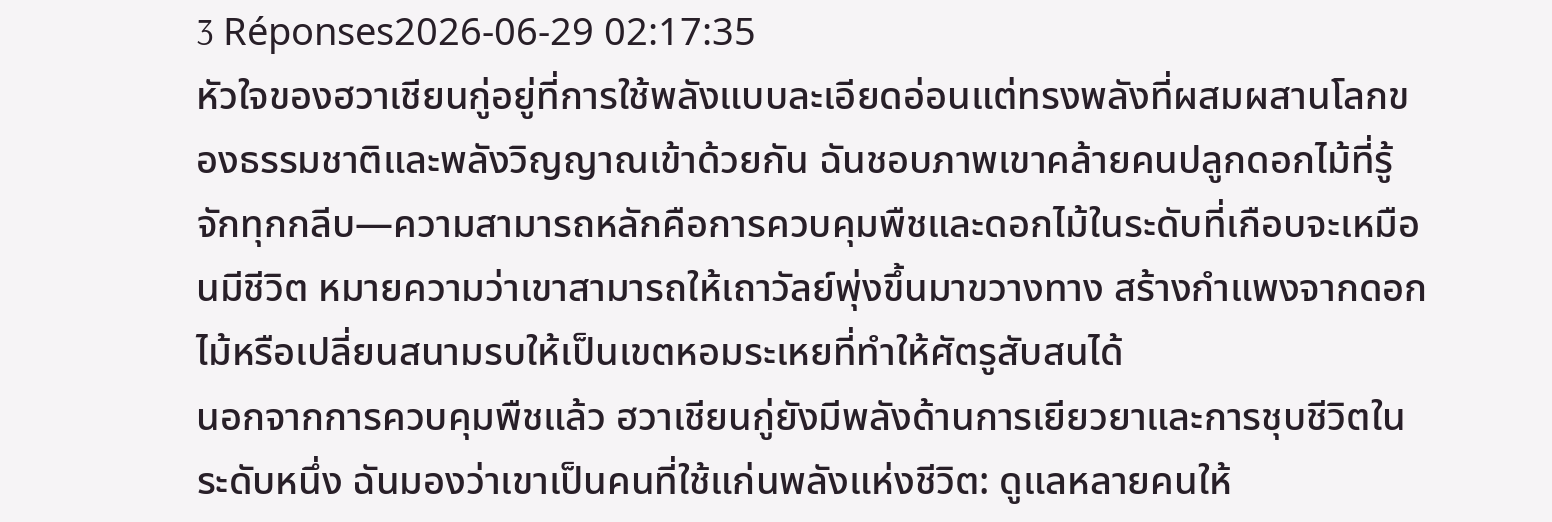3 Réponses2026-06-29 02:17:35
หัวใจของฮวาเชียนกู่อยู่ที่การใช้พลังแบบละเอียดอ่อนแต่ทรงพลังที่ผสมผสานโลกของธรรมชาติและพลังวิญญาณเข้าด้วยกัน ฉันชอบภาพเขาคล้ายคนปลูกดอกไม้ที่รู้จักทุกกลีบ—ความสามารถหลักคือการควบคุมพืชและดอกไม้ในระดับที่เกือบจะเหมือนมีชีวิต หมายความว่าเขาสามารถให้เถาวัลย์พุ่งขึ้นมาขวางทาง สร้างกำแพงจากดอกไม้หรือเปลี่ยนสนามรบให้เป็นเขตหอมระเหยที่ทำให้ศัตรูสับสนได้
นอกจากการควบคุมพืชแล้ว ฮวาเชียนกู่ยังมีพลังด้านการเยียวยาและการชุบชีวิตในระดับหนึ่ง ฉันมองว่าเขาเป็นคนที่ใช้แก่นพลังแห่งชีวิต: ดูแลหลายคนให้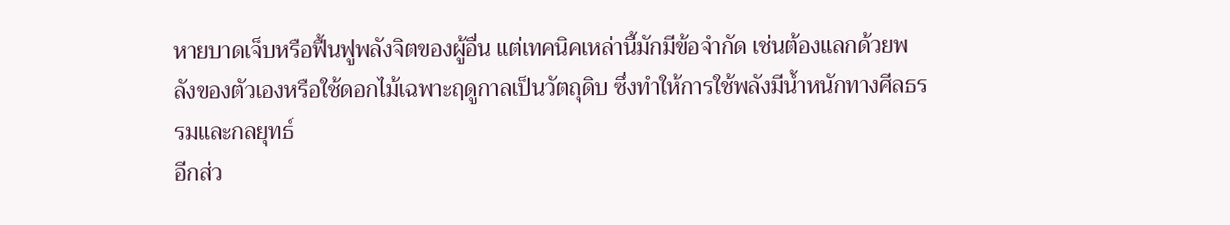หายบาดเจ็บหรือฟื้นฟูพลังจิตของผู้อื่น แต่เทคนิคเหล่านี้มักมีข้อจำกัด เช่นต้องแลกด้วยพลังของตัวเองหรือใช้ดอกไม้เฉพาะฤดูกาลเป็นวัตถุดิบ ซึ่งทำให้การใช้พลังมีน้ำหนักทางศีลธรรมและกลยุทธ์
อีกส่ว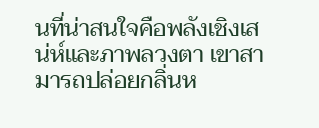นที่น่าสนใจคือพลังเชิงเสน่ห์และภาพลวงตา เขาสามารถปล่อยกลิ่นห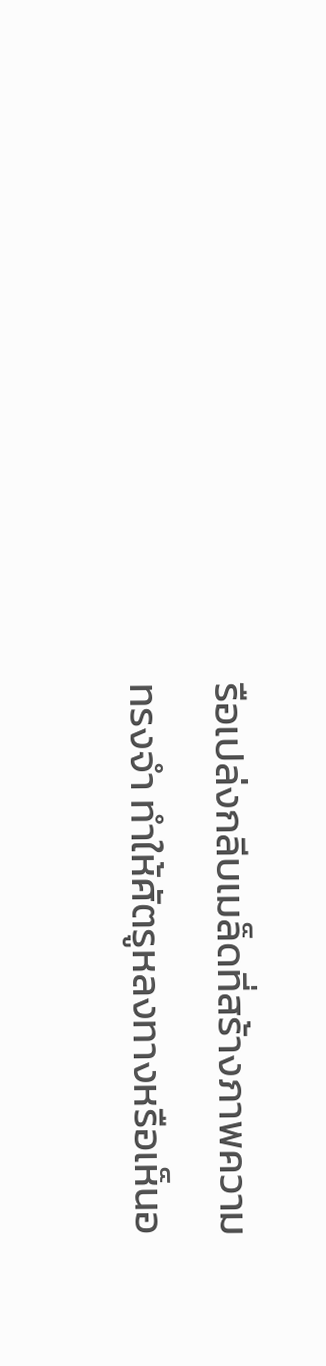รือเปล่งกลีบเมล็ดที่สร้างภาพความทรงจำ ทำให้ศัตรูหลงทางหรือเห็นอ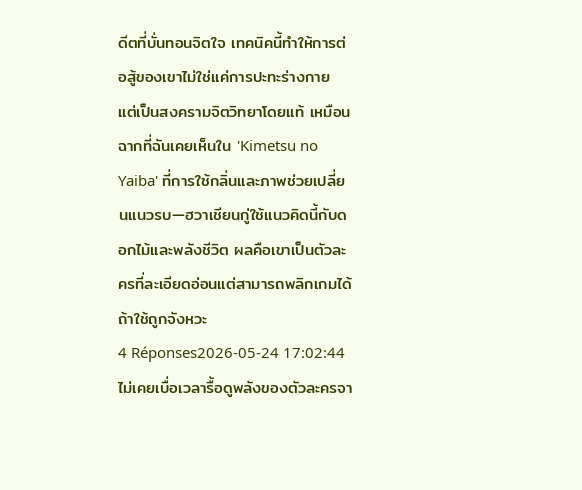ดีตที่บั่นทอนจิตใจ เทคนิคนี้ทำให้การต่อสู้ของเขาไม่ใช่แค่การปะทะร่างกาย แต่เป็นสงครามจิตวิทยาโดยแท้ เหมือนฉากที่ฉันเคยเห็นใน 'Kimetsu no Yaiba' ที่การใช้กลิ่นและภาพช่วยเปลี่ยนแนวรบ—ฮวาเชียนกู่ใช้แนวคิดนี้กับดอกไม้และพลังชีวิต ผลคือเขาเป็นตัวละครที่ละเอียดอ่อนแต่สามารถพลิกเกมได้ถ้าใช้ถูกจังหวะ
4 Réponses2026-05-24 17:02:44
ไม่เคยเบื่อเวลารื้อดูพลังของตัวละครจา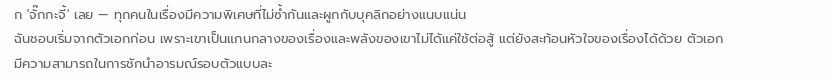ก 'จั๊กกะจี้' เลย — ทุกคนในเรื่องมีความพิเศษที่ไม่ซ้ำกันและผูกกับบุคลิกอย่างแนบแน่น
ฉันชอบเริ่มจากตัวเอกก่อน เพราะเขาเป็นแกนกลางของเรื่องและพลังของเขาไม่ได้แค่ใช้ต่อสู้ แต่ยังสะท้อนหัวใจของเรื่องได้ด้วย ตัวเอกมีความสามารถในการชักนำอารมณ์รอบตัวแบบละ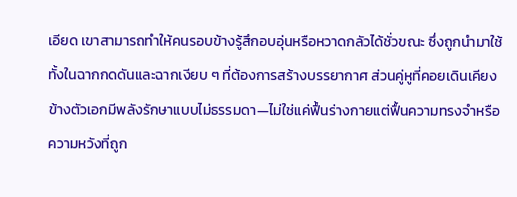เอียด เขาสามารถทำให้คนรอบข้างรู้สึกอบอุ่นหรือหวาดกลัวได้ชั่วขณะ ซึ่งถูกนำมาใช้ทั้งในฉากกดดันและฉากเงียบ ๆ ที่ต้องการสร้างบรรยากาศ ส่วนคู่หูที่คอยเดินเคียงข้างตัวเอกมีพลังรักษาแบบไม่ธรรมดา—ไม่ใช่แค่ฟื้นร่างกายแต่ฟื้นความทรงจำหรือความหวังที่ถูก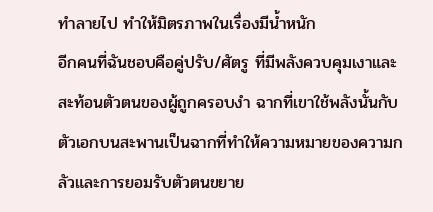ทำลายไป ทำให้มิตรภาพในเรื่องมีน้ำหนัก
อีกคนที่ฉันชอบคือคู่ปรับ/ศัตรู ที่มีพลังควบคุมเงาและสะท้อนตัวตนของผู้ถูกครอบงำ ฉากที่เขาใช้พลังนั้นกับตัวเอกบนสะพานเป็นฉากที่ทำให้ความหมายของความกลัวและการยอมรับตัวตนขยาย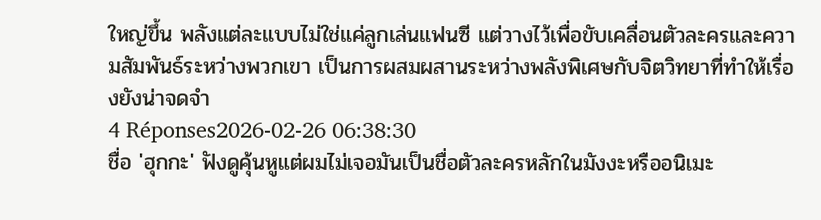ใหญ่ขึ้น พลังแต่ละแบบไม่ใช่แค่ลูกเล่นแฟนซี แต่วางไว้เพื่อขับเคลื่อนตัวละครและความสัมพันธ์ระหว่างพวกเขา เป็นการผสมผสานระหว่างพลังพิเศษกับจิตวิทยาที่ทำให้เรื่องยังน่าจดจำ
4 Réponses2026-02-26 06:38:30
ชื่อ 'ฮุกกะ' ฟังดูคุ้นหูแต่ผมไม่เจอมันเป็นชื่อตัวละครหลักในมังงะหรืออนิเมะ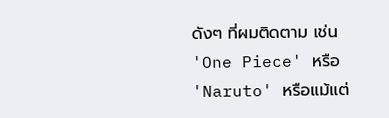ดังๆ ที่ผมติดตาม เช่น 'One Piece' หรือ 'Naruto' หรือแม้แต่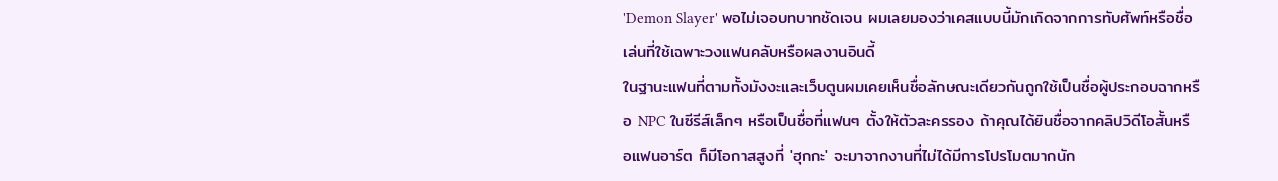'Demon Slayer' พอไม่เจอบทบาทชัดเจน ผมเลยมองว่าเคสแบบนี้มักเกิดจากการทับศัพท์หรือชื่อเล่นที่ใช้เฉพาะวงแฟนคลับหรือผลงานอินดี้
ในฐานะแฟนที่ตามทั้งมังงะและเว็บตูนผมเคยเห็นชื่อลักษณะเดียวกันถูกใช้เป็นชื่อผู้ประกอบฉากหรือ NPC ในซีรีส์เล็กๆ หรือเป็นชื่อที่แฟนๆ ตั้งให้ตัวละครรอง ถ้าคุณได้ยินชื่อจากคลิปวิดีโอสั้นหรือแฟนอาร์ต ก็มีโอกาสสูงที่ 'ฮุกกะ' จะมาจากงานที่ไม่ได้มีการโปรโมตมากนัก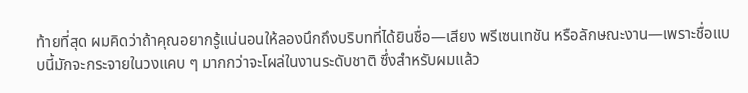ท้ายที่สุด ผมคิดว่าถ้าคุณอยากรู้แน่นอนให้ลองนึกถึงบริบทที่ได้ยินชื่อ—เสียง พรีเซนเทชัน หรือลักษณะงาน—เพราะชื่อแบบนี้มักจะกระจายในวงแคบ ๆ มากกว่าจะโผล่ในงานระดับชาติ ซึ่งสำหรับผมแล้ว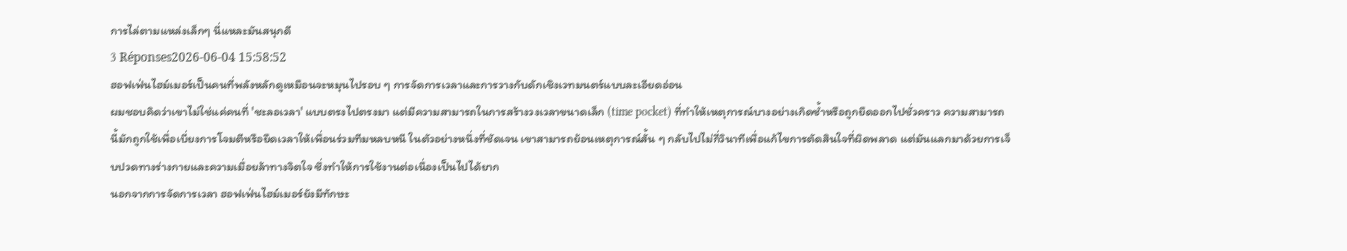การไล่ตามแหล่งเล็กๆ นี่แหละมันสนุกดี
3 Réponses2026-06-04 15:58:52
ฮอฟเฟ่นไฮม์เมอร์เป็นคนที่พลังหลักดูเหมือนจะหมุนไปรอบ ๆ การจัดการเวลาและการวางกับดักเชิงเวทมนตร์แบบละเอียดอ่อน
ผมชอบคิดว่าเขาไม่ใช่แค่คนที่ 'ชะลอเวลา' แบบตรงไปตรงมา แต่มีความสามารถในการสร้างวงเวลาขนาดเล็ก (time pocket) ที่ทำให้เหตุการณ์บางอย่างเกิดซ้ำหรือถูกยืดออกไปชั่วคราว ความสามารถนี้มักถูกใช้เพื่อเบี่ยงการโจมตีหรือยืดเวลาให้เพื่อนร่วมทีมหลบหนี ในตัวอย่างหนึ่งที่ชัดเจน เขาสามารถย้อนเหตุการณ์สั้น ๆ กลับไปไม่กี่วินาทีเพื่อแก้ไขการตัดสินใจที่ผิดพลาด แต่มันแลกมาด้วยการเจ็บปวดทางร่างกายและความเมื่อยล้าทางจิตใจ ซึ่งทำให้การใช้งานต่อเนื่องเป็นไปได้ยาก
นอกจากการจัดการเวลา ฮอฟเฟ่นไฮม์เมอร์ยังมีทักษะ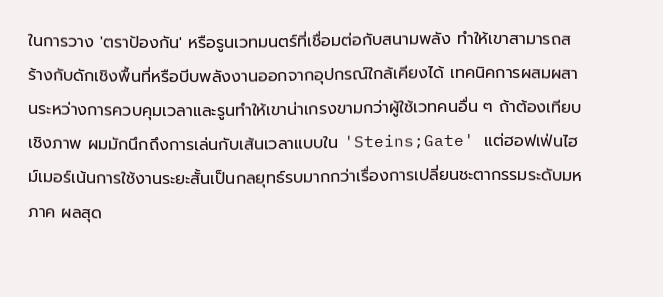ในการวาง 'ตราป้องกัน' หรือรูนเวทมนตร์ที่เชื่อมต่อกับสนามพลัง ทำให้เขาสามารถสร้างกับดักเชิงพื้นที่หรือบีบพลังงานออกจากอุปกรณ์ใกล้เคียงได้ เทคนิคการผสมผสานระหว่างการควบคุมเวลาและรูนทำให้เขาน่าเกรงขามกว่าผู้ใช้เวทคนอื่น ๆ ถ้าต้องเทียบเชิงภาพ ผมมักนึกถึงการเล่นกับเส้นเวลาแบบใน 'Steins;Gate' แต่ฮอฟเฟ่นไฮม์เมอร์เน้นการใช้งานระยะสั้นเป็นกลยุทธ์รบมากกว่าเรื่องการเปลี่ยนชะตากรรมระดับมหภาค ผลสุด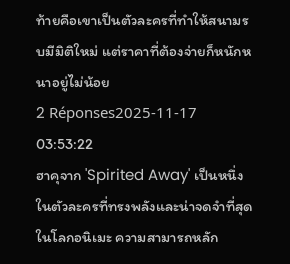ท้ายคือเขาเป็นตัวละครที่ทำให้สนามรบมีมิติใหม่ แต่ราคาที่ต้องจ่ายก็หนักหนาอยู่ไม่น้อย
2 Réponses2025-11-17 03:53:22
ฮาคุจาก 'Spirited Away' เป็นหนึ่งในตัวละครที่ทรงพลังและน่าจดจำที่สุดในโลกอนิเมะ ความสามารถหลัก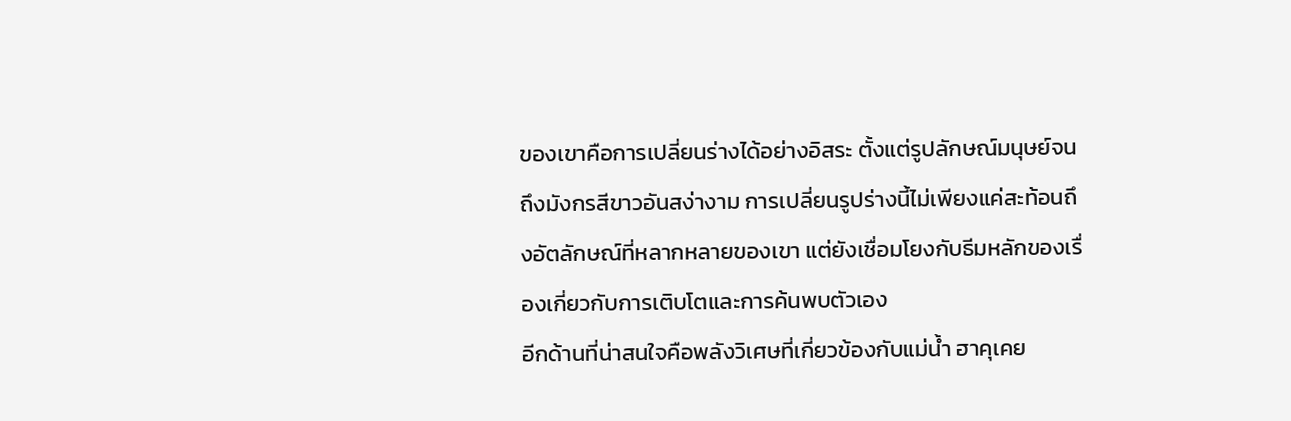ของเขาคือการเปลี่ยนร่างได้อย่างอิสระ ตั้งแต่รูปลักษณ์มนุษย์จนถึงมังกรสีขาวอันสง่างาม การเปลี่ยนรูปร่างนี้ไม่เพียงแค่สะท้อนถึงอัตลักษณ์ที่หลากหลายของเขา แต่ยังเชื่อมโยงกับธีมหลักของเรื่องเกี่ยวกับการเติบโตและการค้นพบตัวเอง
อีกด้านที่น่าสนใจคือพลังวิเศษที่เกี่ยวข้องกับแม่น้ำ ฮาคุเคย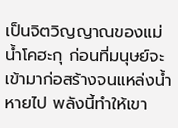เป็นจิตวิญญาณของแม่น้ำโคฮะกุ ก่อนที่มนุษย์จะเข้ามาก่อสร้างจนแหล่งน้ำหายไป พลังนี้ทำให้เขา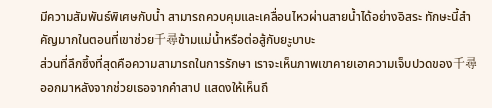มีความสัมพันธ์พิเศษกับน้ำ สามารถควบคุมและเคลื่อนไหวผ่านสายน้ำได้อย่างอิสระ ทักษะนี้สำคัญมากในตอนที่เขาช่วย千尋ข้ามแม่น้ำหรือต่อสู้กับยะูบาบะ
ส่วนที่ลึกซึ้งที่สุดคือความสามารถในการรักษา เราจะเห็นภาพเขาคายเอาความเจ็บปวดของ千尋ออกมาหลังจากช่วยเธอจากคำสาป แสดงให้เห็นถึ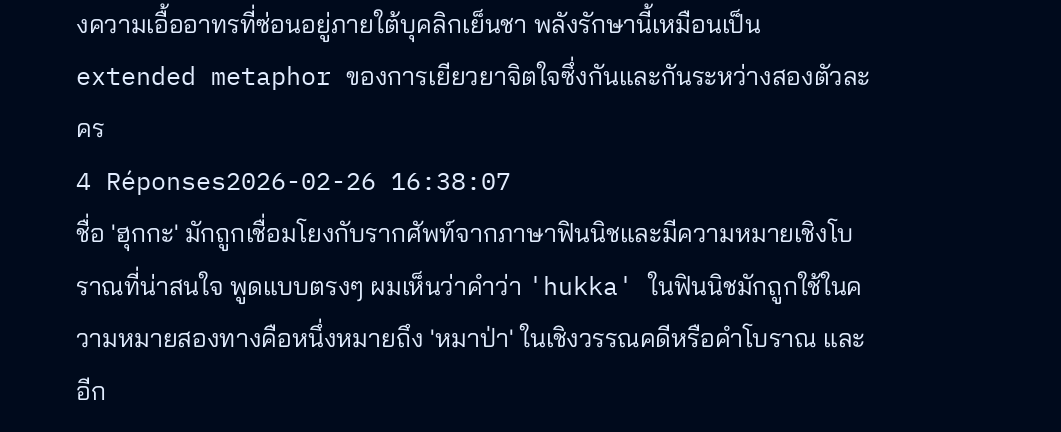งความเอื้ออาทรที่ซ่อนอยู่ภายใต้บุคลิกเย็นชา พลังรักษานี้เหมือนเป็น extended metaphor ของการเยียวยาจิตใจซึ่งกันและกันระหว่างสองตัวละคร
4 Réponses2026-02-26 16:38:07
ชื่อ 'ฮุกกะ' มักถูกเชื่อมโยงกับรากศัพท์จากภาษาฟินนิชและมีความหมายเชิงโบราณที่น่าสนใจ พูดแบบตรงๆ ผมเห็นว่าคำว่า 'hukka' ในฟินนิชมักถูกใช้ในความหมายสองทางคือหนึ่งหมายถึง 'หมาป่า' ในเชิงวรรณคดีหรือคำโบราณ และอีก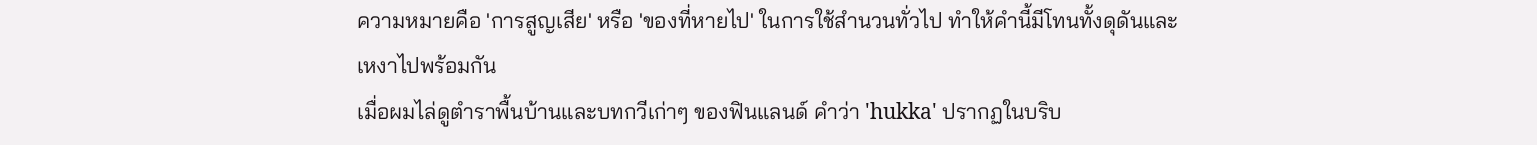ความหมายคือ 'การสูญเสีย' หรือ 'ของที่หายไป' ในการใช้สำนวนทั่วไป ทำให้คำนี้มีโทนทั้งดุดันและเหงาไปพร้อมกัน
เมื่อผมไล่ดูตำราพื้นบ้านและบทกวีเก่าๆ ของฟินแลนด์ คำว่า 'hukka' ปรากฏในบริบ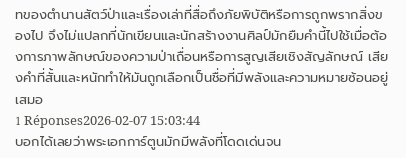ทของตำนานสัตว์ป่าและเรื่องเล่าที่สื่อถึงภัยพิบัติหรือการถูกพรากสิ่งของไป จึงไม่แปลกที่นักเขียนและนักสร้างงานศิลป์มักยืมคำนี้ไปใช้เมื่อต้องการภาพลักษณ์ของความป่าเถื่อนหรือการสูญเสียเชิงสัญลักษณ์ เสียงคำที่สั้นและหนักทำให้มันถูกเลือกเป็นชื่อที่มีพลังและความหมายซ้อนอยู่เสมอ
1 Réponses2026-02-07 15:03:44
บอกได้เลยว่าพระเอกการ์ตูนมักมีพลังที่โดดเด่นจน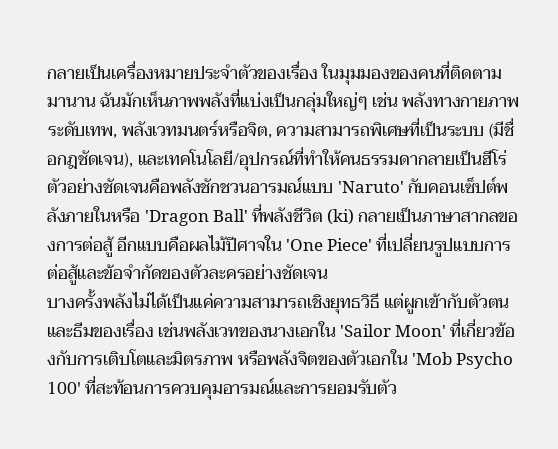กลายเป็นเครื่องหมายประจำตัวของเรื่อง ในมุมมองของคนที่ติดตามมานาน ฉันมักเห็นภาพพลังที่แบ่งเป็นกลุ่มใหญ่ๆ เช่น พลังทางกายภาพระดับเทพ, พลังเวทมนตร์หรือจิต, ความสามารถพิเศษที่เป็นระบบ (มีชื่อกฎชัดเจน), และเทคโนโลยี/อุปกรณ์ที่ทำให้คนธรรมดากลายเป็นฮีโร่ ตัวอย่างชัดเจนคือพลังชักชวนอารมณ์แบบ 'Naruto' กับคอนเซ็ปต์พลังภายในหรือ 'Dragon Ball' ที่พลังชีวิต (ki) กลายเป็นภาษาสากลของการต่อสู้ อีกแบบคือผลไม้ปีศาจใน 'One Piece' ที่เปลี่ยนรูปแบบการต่อสู้และข้อจำกัดของตัวละครอย่างชัดเจน
บางครั้งพลังไม่ได้เป็นแค่ความสามารถเชิงยุทธวิธี แต่ผูกเข้ากับตัวตนและธีมของเรื่อง เช่นพลังเวทของนางเอกใน 'Sailor Moon' ที่เกี่ยวข้องกับการเติบโตและมิตรภาพ หรือพลังจิตของตัวเอกใน 'Mob Psycho 100' ที่สะท้อนการควบคุมอารมณ์และการยอมรับตัว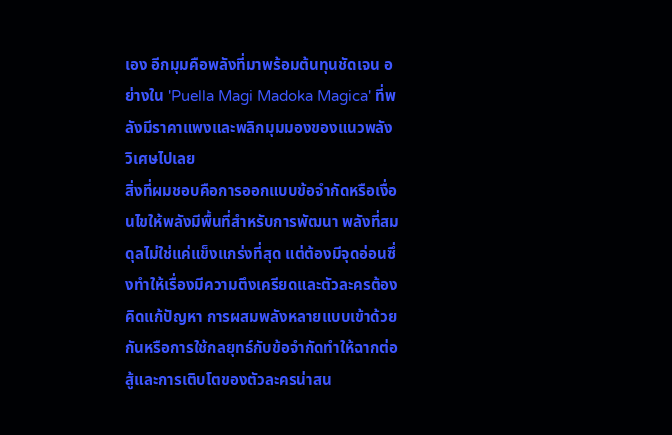เอง อีกมุมคือพลังที่มาพร้อมต้นทุนชัดเจน อย่างใน 'Puella Magi Madoka Magica' ที่พลังมีราคาแพงและพลิกมุมมองของแนวพลังวิเศษไปเลย
สิ่งที่ผมชอบคือการออกแบบข้อจำกัดหรือเงื่อนไขให้พลังมีพื้นที่สำหรับการพัฒนา พลังที่สมดุลไม่ใช่แค่แข็งแกร่งที่สุด แต่ต้องมีจุดอ่อนซึ่งทำให้เรื่องมีความตึงเครียดและตัวละครต้องคิดแก้ปัญหา การผสมพลังหลายแบบเข้าด้วยกันหรือการใช้กลยุทธ์กับข้อจำกัดทำให้ฉากต่อสู้และการเติบโตของตัวละครน่าสน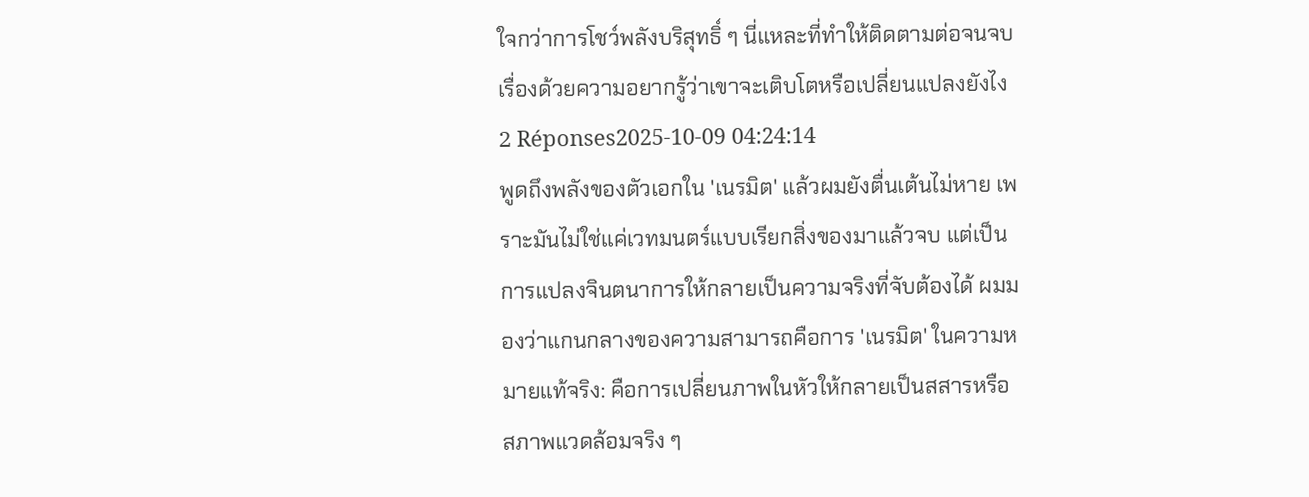ใจกว่าการโชว์พลังบริสุทธิ์ ๆ นี่แหละที่ทำให้ติดตามต่อจนจบเรื่องด้วยความอยากรู้ว่าเขาจะเติบโตหรือเปลี่ยนแปลงยังไง
2 Réponses2025-10-09 04:24:14
พูดถึงพลังของตัวเอกใน 'เนรมิต' แล้วผมยังตื่นเต้นไม่หาย เพราะมันไม่ใช่แค่เวทมนตร์แบบเรียกสิ่งของมาแล้วจบ แต่เป็นการแปลงจินตนาการให้กลายเป็นความจริงที่จับต้องได้ ผมมองว่าแกนกลางของความสามารถคือการ 'เนรมิต' ในความหมายแท้จริง: คือการเปลี่ยนภาพในหัวให้กลายเป็นสสารหรือสภาพแวดล้อมจริง ๆ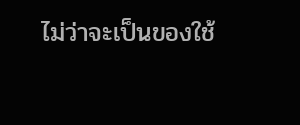ไม่ว่าจะเป็นของใช้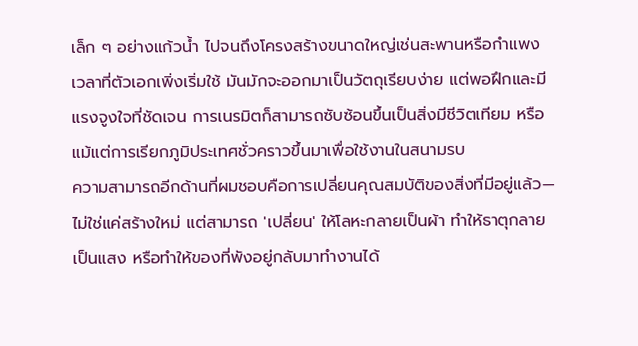เล็ก ๆ อย่างแก้วน้ำ ไปจนถึงโครงสร้างขนาดใหญ่เช่นสะพานหรือกำแพง เวลาที่ตัวเอกเพิ่งเริ่มใช้ มันมักจะออกมาเป็นวัตถุเรียบง่าย แต่พอฝึกและมีแรงจูงใจที่ชัดเจน การเนรมิตก็สามารถซับซ้อนขึ้นเป็นสิ่งมีชีวิตเทียม หรือแม้แต่การเรียกภูมิประเทศชั่วคราวขึ้นมาเพื่อใช้งานในสนามรบ
ความสามารถอีกด้านที่ผมชอบคือการเปลี่ยนคุณสมบัติของสิ่งที่มีอยู่แล้ว—ไม่ใช่แค่สร้างใหม่ แต่สามารถ 'เปลี่ยน' ให้โลหะกลายเป็นผ้า ทำให้ธาตุกลายเป็นแสง หรือทำให้ของที่พังอยู่กลับมาทำงานได้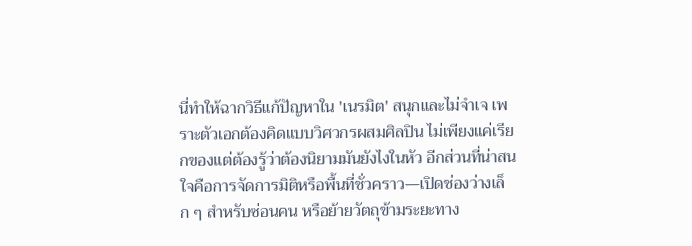นี่ทำให้ฉากวิธีแก้ปัญหาใน 'เนรมิต' สนุกและไม่จำเจ เพราะตัวเอกต้องคิดแบบวิศวกรผสมศิลปิน ไม่เพียงแค่เรียกของแต่ต้องรู้ว่าต้องนิยามมันยังไงในหัว อีกส่วนที่น่าสนใจคือการจัดการมิติหรือพื้นที่ชั่วคราว—เปิดช่องว่างเล็ก ๆ สำหรับซ่อนคน หรือย้ายวัตถุข้ามระยะทาง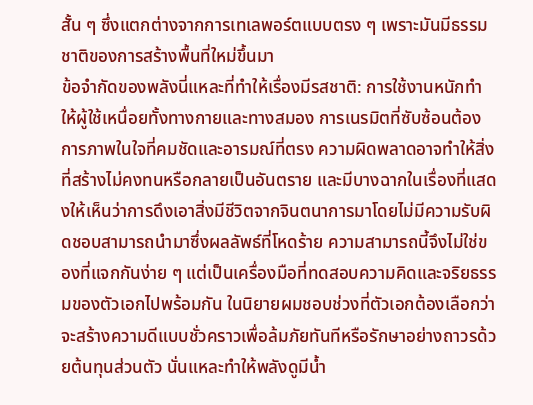สั้น ๆ ซึ่งแตกต่างจากการเทเลพอร์ตแบบตรง ๆ เพราะมันมีธรรมชาติของการสร้างพื้นที่ใหม่ขึ้นมา
ข้อจำกัดของพลังนี่แหละที่ทำให้เรื่องมีรสชาติ: การใช้งานหนักทำให้ผู้ใช้เหนื่อยทั้งทางกายและทางสมอง การเนรมิตที่ซับซ้อนต้องการภาพในใจที่คมชัดและอารมณ์ที่ตรง ความผิดพลาดอาจทำให้สิ่งที่สร้างไม่คงทนหรือกลายเป็นอันตราย และมีบางฉากในเรื่องที่แสดงให้เห็นว่าการดึงเอาสิ่งมีชีวิตจากจินตนาการมาโดยไม่มีความรับผิดชอบสามารถนำมาซึ่งผลลัพธ์ที่โหดร้าย ความสามารถนี้จึงไม่ใช่ของที่แจกกันง่าย ๆ แต่เป็นเครื่องมือที่ทดสอบความคิดและจริยธรรมของตัวเอกไปพร้อมกัน ในนิยายผมชอบช่วงที่ตัวเอกต้องเลือกว่าจะสร้างความดีแบบชั่วคราวเพื่อล้มภัยทันทีหรือรักษาอย่างถาวรด้วยต้นทุนส่วนตัว นั่นแหละทำให้พลังดูมีน้ำ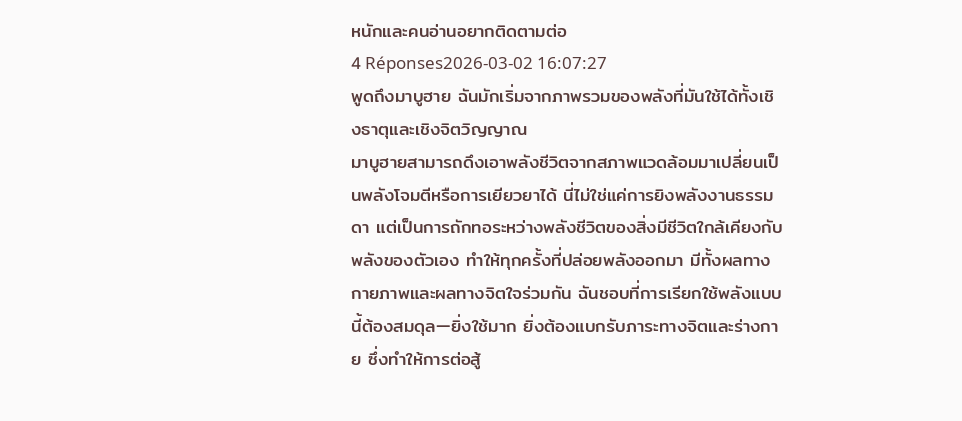หนักและคนอ่านอยากติดตามต่อ
4 Réponses2026-03-02 16:07:27
พูดถึงมาบูฮาย ฉันมักเริ่มจากภาพรวมของพลังที่มันใช้ได้ทั้งเชิงธาตุและเชิงจิตวิญญาณ
มาบูฮายสามารถดึงเอาพลังชีวิตจากสภาพแวดล้อมมาเปลี่ยนเป็นพลังโจมตีหรือการเยียวยาได้ นี่ไม่ใช่แค่การยิงพลังงานธรรมดา แต่เป็นการถักทอระหว่างพลังชีวิตของสิ่งมีชีวิตใกล้เคียงกับพลังของตัวเอง ทำให้ทุกครั้งที่ปล่อยพลังออกมา มีทั้งผลทางกายภาพและผลทางจิตใจร่วมกัน ฉันชอบที่การเรียกใช้พลังแบบนี้ต้องสมดุล—ยิ่งใช้มาก ยิ่งต้องแบกรับภาระทางจิตและร่างกาย ซึ่งทำให้การต่อสู้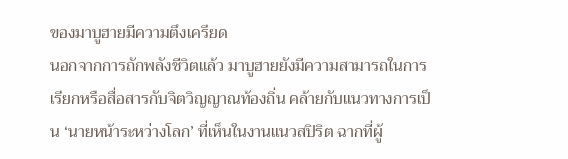ของมาบูฮายมีความตึงเครียด
นอกจากการถักพลังชีวิตแล้ว มาบูฮายยังมีความสามารถในการเรียกหรือสื่อสารกับจิตวิญญาณท้องถิ่น คล้ายกับแนวทางการเป็น ‘นายหน้าระหว่างโลก’ ที่เห็นในงานแนวสปิริต ฉากที่ผู้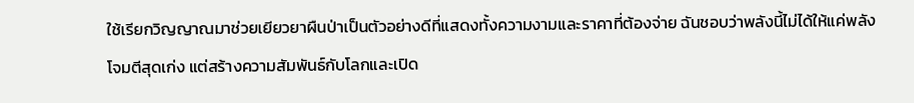ใช้เรียกวิญญาณมาช่วยเยียวยาผืนป่าเป็นตัวอย่างดีที่แสดงทั้งความงามและราคาที่ต้องจ่าย ฉันชอบว่าพลังนี้ไม่ได้ให้แค่พลังโจมตีสุดเก่ง แต่สร้างความสัมพันธ์กับโลกและเปิด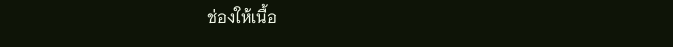ช่องให้เนื้อ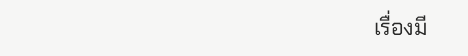เรื่องมี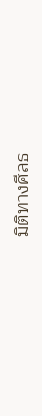มิติทางศีลธ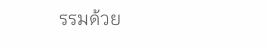รรมด้วย